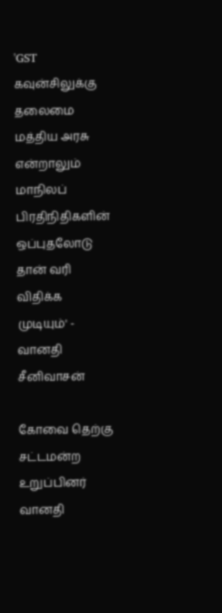'GST கவுன்சிலுக்கு தலைமை மத்திய அரசு என்றாலும் மாநிலப் பிரதிநிதிகளின் ஒப்புதலோடு தான் வரி விதிக்க முடியும்' - வானதி சீனிவாசன்

கோவை தெற்கு சட்டமன்ற உறுப்பினர் வானதி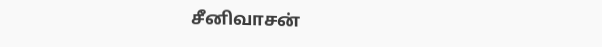சீனிவாசன்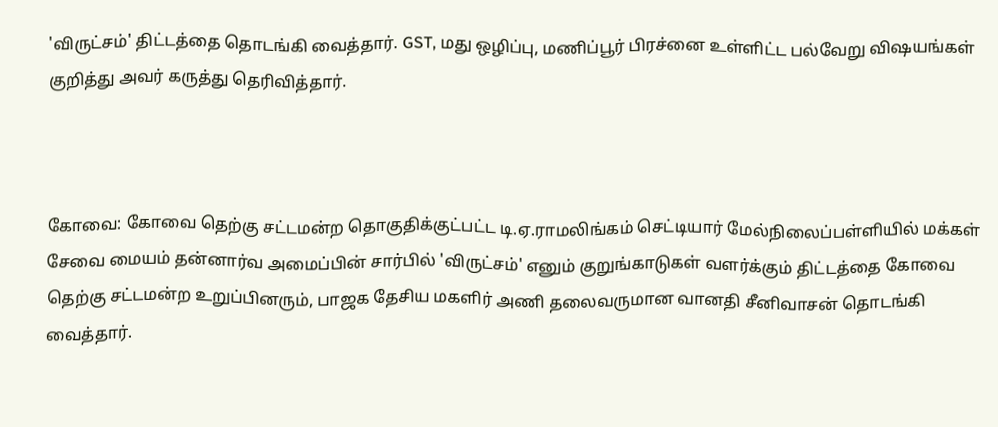'விருட்சம்' திட்டத்தை தொடங்கி வைத்தார். GST, மது ஒழிப்பு, மணிப்பூர் பிரச்னை உள்ளிட்ட பல்வேறு விஷயங்கள் குறித்து அவர் கருத்து தெரிவித்தார்.



கோவை: கோவை தெற்கு சட்டமன்ற தொகுதிக்குட்பட்ட டி.ஏ.ராமலிங்கம் செட்டியார் மேல்நிலைப்பள்ளியில் மக்கள் சேவை மையம் தன்னார்வ அமைப்பின் சார்பில் 'விருட்சம்' எனும் குறுங்காடுகள் வளர்க்கும் திட்டத்தை கோவை தெற்கு சட்டமன்ற உறுப்பினரும், பாஜக தேசிய மகளிர் அணி தலைவருமான வானதி சீனிவாசன் தொடங்கி வைத்தார்.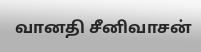வானதி சீனிவாசன்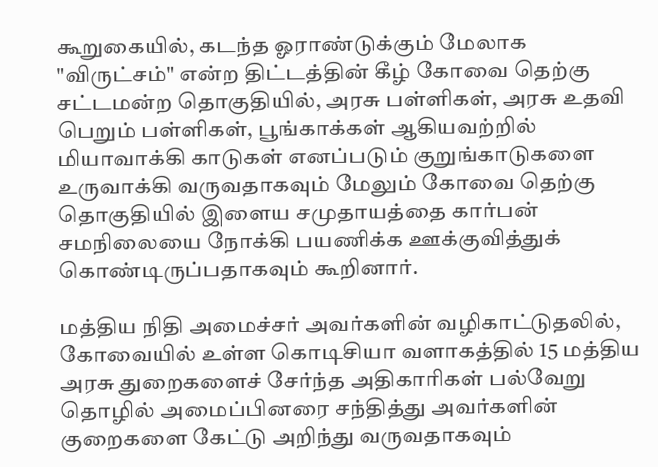கூறுகையில், கடந்த ஓராண்டுக்கும் மேலாக "விருட்சம்" என்ற திட்டத்தின் கீழ் கோவை தெற்கு சட்டமன்ற தொகுதியில், அரசு பள்ளிகள், அரசு உதவி பெறும் பள்ளிகள், பூங்காக்கள் ஆகியவற்றில் மியாவாக்கி காடுகள் எனப்படும் குறுங்காடுகளை உருவாக்கி வருவதாகவும் மேலும் கோவை தெற்கு தொகுதியில் இளைய சமுதாயத்தை கார்பன் சமநிலையை நோக்கி பயணிக்க ஊக்குவித்துக் கொண்டிருப்பதாகவும் கூறினார்.

மத்திய நிதி அமைச்சர் அவர்களின் வழிகாட்டுதலில், கோவையில் உள்ள கொடிசியா வளாகத்தில் 15 மத்திய அரசு துறைகளைச் சேர்ந்த அதிகாரிகள் பல்வேறு தொழில் அமைப்பினரை சந்தித்து அவர்களின் குறைகளை கேட்டு அறிந்து வருவதாகவும்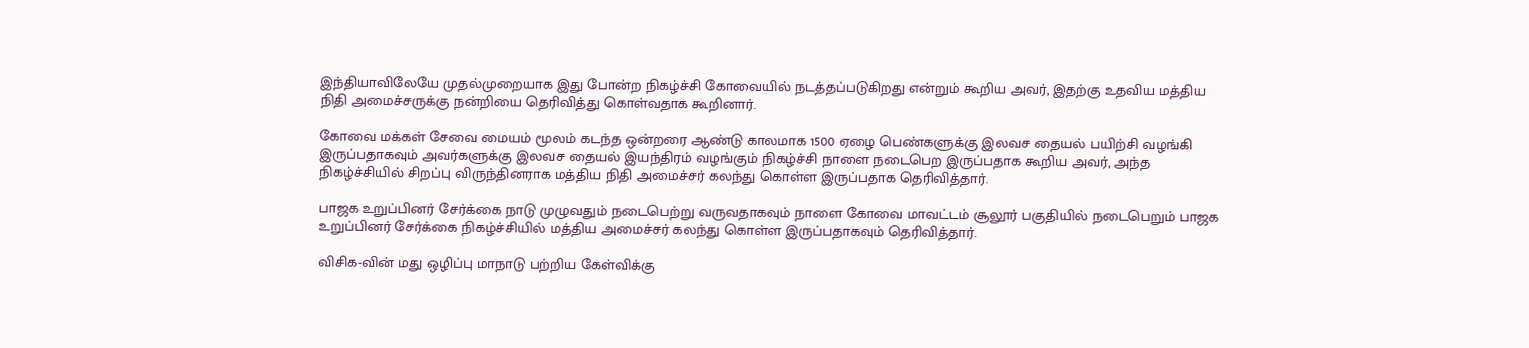இந்தியாவிலேயே முதல்முறையாக இது போன்ற நிகழ்ச்சி கோவையில் நடத்தப்படுகிறது என்றும் கூறிய அவர், இதற்கு உதவிய மத்திய நிதி அமைச்சருக்கு நன்றியை தெரிவித்து கொள்வதாக கூறினார்.

கோவை மக்கள் சேவை மையம் மூலம் கடந்த ஒன்றரை ஆண்டு காலமாக 1500 ஏழை பெண்களுக்கு இலவச தையல் பயிற்சி வழங்கி இருப்பதாகவும் அவர்களுக்கு இலவச தையல் இயந்திரம் வழங்கும் நிகழ்ச்சி நாளை நடைபெற இருப்பதாக கூறிய அவர், அந்த நிகழ்ச்சியில் சிறப்பு விருந்தினராக மத்திய நிதி அமைச்சர் கலந்து கொள்ள இருப்பதாக தெரிவித்தார்.

பாஜக உறுப்பினர் சேர்க்கை நாடு முழுவதும் நடைபெற்று வருவதாகவும் நாளை கோவை மாவட்டம் சூலூர் பகுதியில் நடைபெறும் பாஜக உறுப்பினர் சேர்க்கை நிகழ்ச்சியில் மத்திய அமைச்சர் கலந்து கொள்ள இருப்பதாகவும் தெரிவித்தார்.

விசிக-வின் மது ஒழிப்பு மாநாடு பற்றிய கேள்விக்கு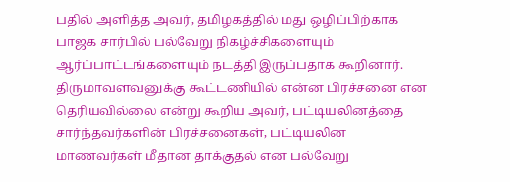பதில் அளித்த அவர், தமிழகத்தில் மது ஒழிப்பிற்காக பாஜக சார்பில் பல்வேறு நிகழ்ச்சிகளையும் ஆர்ப்பாட்டங்களையும் நடத்தி இருப்பதாக கூறினார். திருமாவளவனுக்கு கூட்டணியில் என்ன பிரச்சனை என தெரியவில்லை என்று கூறிய அவர், பட்டியலினத்தை சார்ந்தவர்களின் பிரச்சனைகள், பட்டியலின மாணவர்கள் மீதான தாக்குதல் என பல்வேறு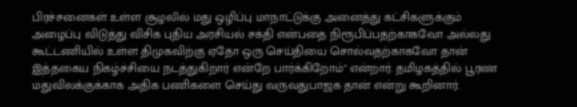பிரச்சனைகள் உள்ள சூழலில் மது ஒழிப்பு மாநாட்டுக்கு அனைத்து கட்சிகளுக்கும் அழைப்பு விடுத்து விசிக புதிய அரசியல் சக்தி என்பதை நிரூபிப்பதற்காகவோ அல்லது கூட்டணியில் உள்ள திமுகவிற்கு ஏதோ ஒரு செய்தியை சொல்வதற்காகவோ தான் இத்தகைய நிகழ்ச்சியை நடத்துகிறார் என்றே பார்க்கிறோம்" என்றார். தமிழகத்தில் பூரண மதுவிலக்குக்காக அதிக பணிகளை செய்து வருவதுபாஜக தான் என்று கூறினார்.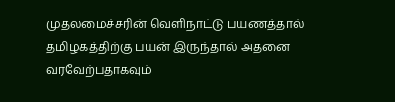முதலமைச்சரின் வெளிநாட்டு பயணத்தால் தமிழகத்திற்கு பயன் இருந்தால் அதனை வரவேற்பதாகவும்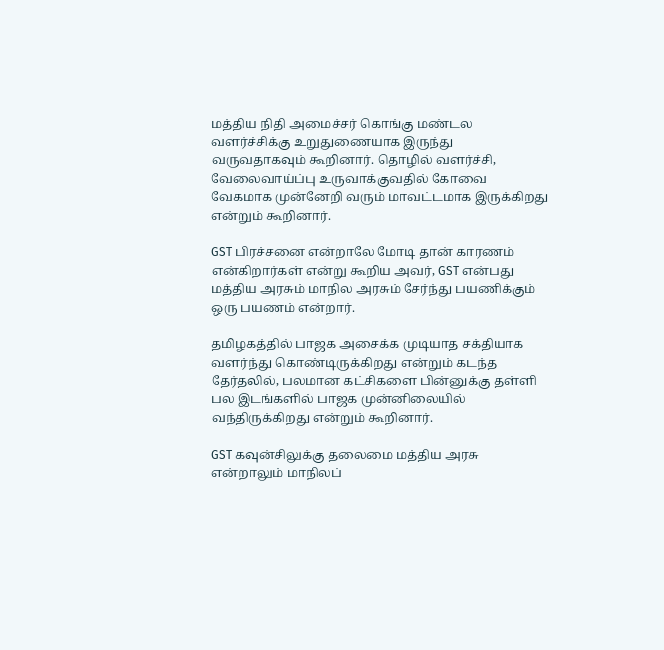மத்திய நிதி அமைச்சர் கொங்கு மண்டல வளர்ச்சிக்கு உறுதுணையாக இருந்து வருவதாகவும் கூறினார். தொழில் வளர்ச்சி, வேலைவாய்ப்பு உருவாக்குவதில் கோவை வேகமாக முன்னேறி வரும் மாவட்டமாக இருக்கிறது என்றும் கூறினார்.

GST பிரச்சனை என்றாலே மோடி தான் காரணம் என்கிறார்கள் என்று கூறிய அவர், GST என்பது மத்திய அரசும் மாநில அரசும் சேர்ந்து பயணிக்கும் ஒரு பயணம் என்றார்.

தமிழகத்தில் பாஜக அசைக்க முடியாத சக்தியாக வளர்ந்து கொண்டிருக்கிறது என்றும் கடந்த தேர்தலில், பலமான கட்சிகளை பின்னுக்கு தள்ளி பல இடங்களில் பாஜக முன்னிலையில் வந்திருக்கிறது என்றும் கூறினார்.

GST கவுன்சிலுக்கு தலைமை மத்திய அரசு என்றாலும் மாநிலப்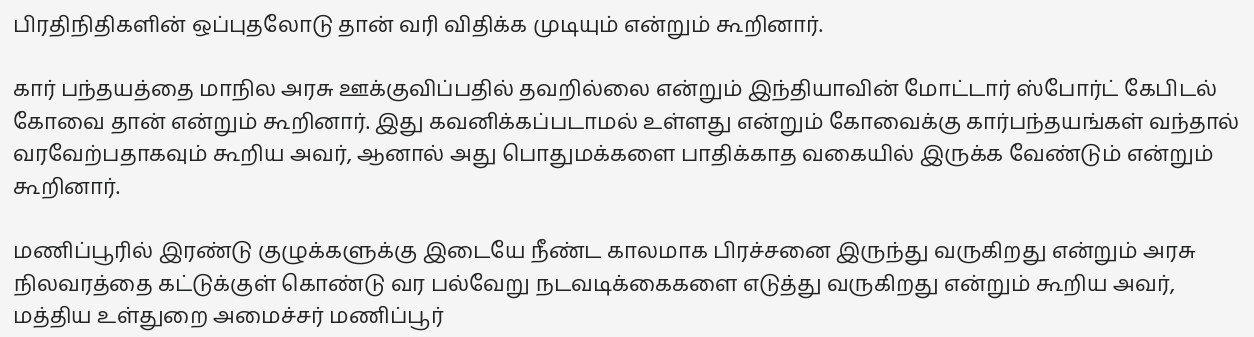பிரதிநிதிகளின் ஒப்புதலோடு தான் வரி விதிக்க முடியும் என்றும் கூறினார்.

கார் பந்தயத்தை மாநில அரசு ஊக்குவிப்பதில் தவறில்லை என்றும் இந்தியாவின் மோட்டார் ஸ்போர்ட் கேபிடல் கோவை தான் என்றும் கூறினார். இது கவனிக்கப்படாமல் உள்ளது என்றும் கோவைக்கு கார்பந்தயங்கள் வந்தால் வரவேற்பதாகவும் கூறிய அவர், ஆனால் அது பொதுமக்களை பாதிக்காத வகையில் இருக்க வேண்டும் என்றும் கூறினார்.

மணிப்பூரில் இரண்டு குழுக்களுக்கு இடையே நீண்ட காலமாக பிரச்சனை இருந்து வருகிறது என்றும் அரசு நிலவரத்தை கட்டுக்குள் கொண்டு வர பல்வேறு நடவடிக்கைகளை எடுத்து வருகிறது என்றும் கூறிய அவர், மத்திய உள்துறை அமைச்சர் மணிப்பூர்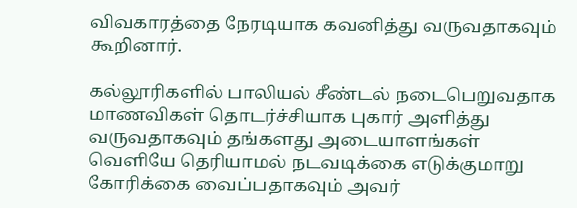விவகாரத்தை நேரடியாக கவனித்து வருவதாகவும் கூறினார்.

கல்லூரிகளில் பாலியல் சீண்டல் நடைபெறுவதாக மாணவிகள் தொடர்ச்சியாக புகார் அளித்து வருவதாகவும் தங்களது அடையாளங்கள் வெளியே தெரியாமல் நடவடிக்கை எடுக்குமாறு கோரிக்கை வைப்பதாகவும் அவர்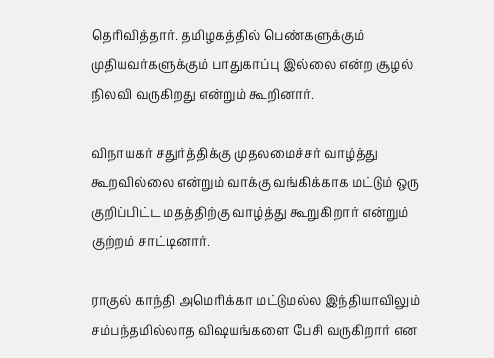தெரிவித்தார். தமிழகத்தில் பெண்களுக்கும் முதியவர்களுக்கும் பாதுகாப்பு இல்லை என்ற சூழல் நிலவி வருகிறது என்றும் கூறினார்.

விநாயகர் சதுர்த்திக்கு முதலமைச்சர் வாழ்த்து கூறவில்லை என்றும் வாக்கு வங்கிக்காக மட்டும் ஒரு குறிப்பிட்ட மதத்திற்கு வாழ்த்து கூறுகிறார் என்றும் குற்றம் சாட்டினார்.

ராகுல் காந்தி அமெரிக்கா மட்டுமல்ல இந்தியாவிலும் சம்பந்தமில்லாத விஷயங்களை பேசி வருகிறார் என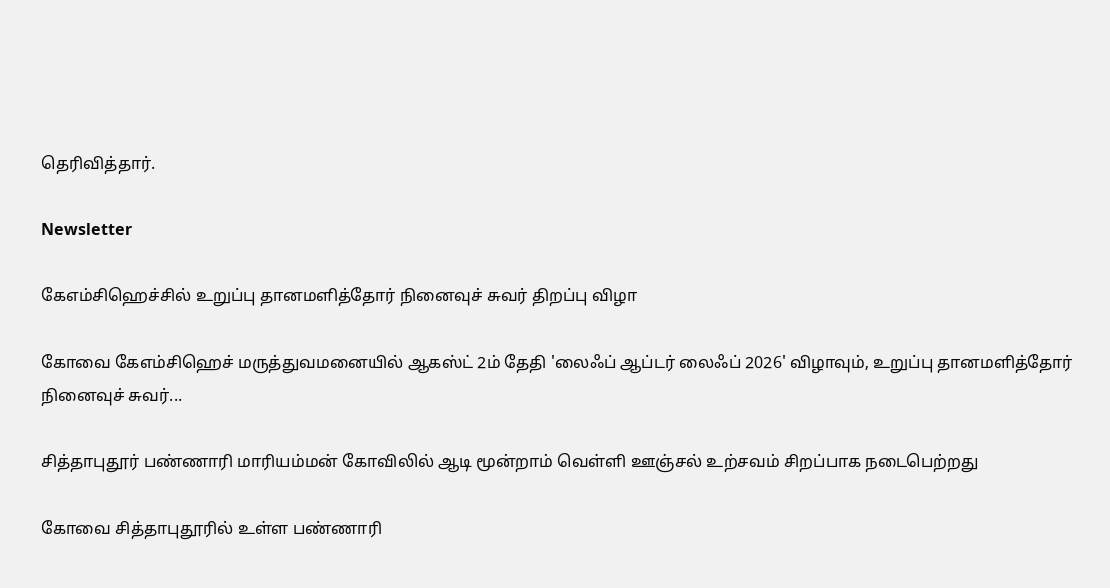தெரிவித்தார்.

Newsletter

கேஎம்சிஹெச்சில் உறுப்பு தானமளித்தோர் நினைவுச் சுவர் திறப்பு விழா

கோவை கேஎம்சிஹெச் மருத்துவமனையில் ஆகஸ்ட் 2ம் தேதி 'லைஃப் ஆப்டர் லைஃப் 2026' விழாவும், உறுப்பு தானமளித்தோர் நினைவுச் சுவர்...

சித்தாபுதூர் பண்ணாரி மாரியம்மன் கோவிலில் ஆடி மூன்றாம் வெள்ளி ஊஞ்சல் உற்சவம் சிறப்பாக நடைபெற்றது

கோவை சித்தாபுதூரில் உள்ள பண்ணாரி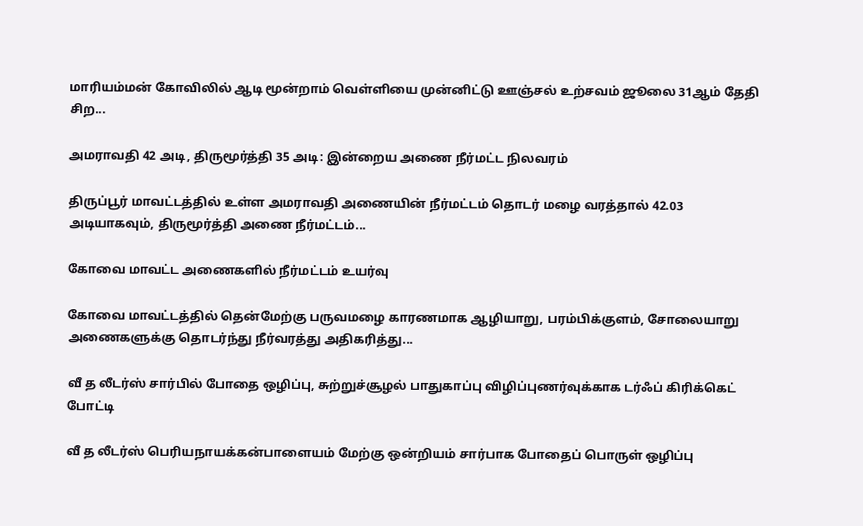மாரியம்மன் கோவிலில் ஆடி மூன்றாம் வெள்ளியை முன்னிட்டு ஊஞ்சல் உற்சவம் ஜூலை 31ஆம் தேதி சிற...

அமராவதி 42 அடி, திருமூர்த்தி 35 அடி: இன்றைய அணை நீர்மட்ட நிலவரம்

திருப்பூர் மாவட்டத்தில் உள்ள அமராவதி அணையின் நீர்மட்டம் தொடர் மழை வரத்தால் 42.03 அடியாகவும், திருமூர்த்தி அணை நீர்மட்டம்...

கோவை மாவட்ட அணைகளில் நீர்மட்டம் உயர்வு

கோவை மாவட்டத்தில் தென்மேற்கு பருவமழை காரணமாக ஆழியாறு, பரம்பிக்குளம், சோலையாறு அணைகளுக்கு தொடர்ந்து நீர்வரத்து அதிகரித்து...

வீ த லீடர்ஸ் சார்பில் போதை ஒழிப்பு, சுற்றுச்சூழல் பாதுகாப்பு விழிப்புணர்வுக்காக டர்ஃப் கிரிக்கெட் போட்டி

வீ த லீடர்ஸ் பெரியநாயக்கன்பாளையம் மேற்கு ஒன்றியம் சார்பாக போதைப் பொருள் ஒழிப்பு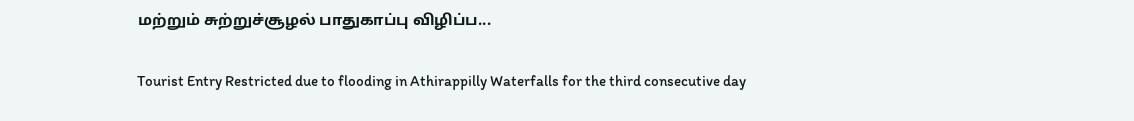மற்றும் சுற்றுச்சூழல் பாதுகாப்பு விழிப்ப...

Tourist Entry Restricted due to flooding in Athirappilly Waterfalls for the third consecutive day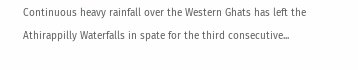Continuous heavy rainfall over the Western Ghats has left the Athirappilly Waterfalls in spate for the third consecutive...